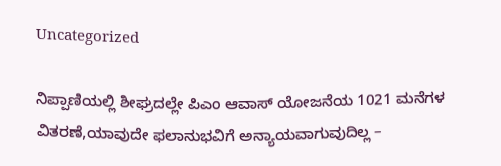Uncategorized

ನಿಪ್ಪಾಣಿಯಲ್ಲಿ ಶೀಘ್ರದಲ್ಲೇ ಪಿಎಂ ಆವಾಸ್ ಯೋಜನೆಯ 1021 ಮನೆಗಳ ವಿತರಣೆ,ಯಾವುದೇ ಫಲಾನುಭವಿಗೆ ಅನ್ಯಾಯವಾಗುವುದಿಲ್ಲ –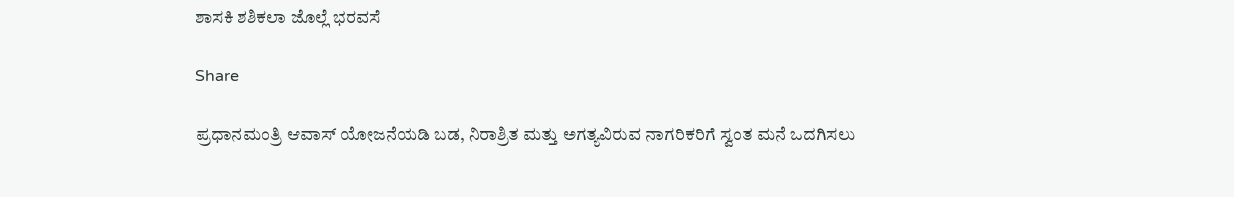ಶಾಸಕಿ ಶಶಿಕಲಾ ಜೊಲ್ಲೆ ಭರವಸೆ

Share

ಪ್ರಧಾನಮಂತ್ರಿ ಆವಾಸ್ ಯೋಜನೆಯಡಿ ಬಡ, ನಿರಾಶ್ರಿತ ಮತ್ತು ಅಗತ್ಯವಿರುವ ನಾಗರಿಕರಿಗೆ ಸ್ವಂತ ಮನೆ ಒದಗಿಸಲು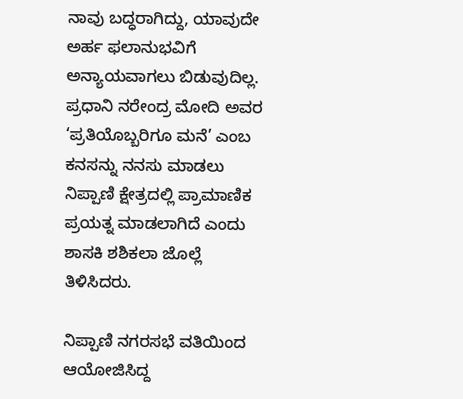ನಾವು ಬದ್ಧರಾಗಿದ್ದು, ಯಾವುದೇ ಅರ್ಹ ಫಲಾನುಭವಿಗೆ ಅನ್ಯಾಯವಾಗಲು ಬಿಡುವುದಿಲ್ಲ. ಪ್ರಧಾನಿ ನರೇಂದ್ರ ಮೋದಿ ಅವರ ‘ಪ್ರತಿಯೊಬ್ಬರಿಗೂ ಮನೆ’ ಎಂಬ ಕನಸನ್ನು ನನಸು ಮಾಡಲು ನಿಪ್ಪಾಣಿ ಕ್ಷೇತ್ರದಲ್ಲಿ ಪ್ರಾಮಾಣಿಕ ಪ್ರಯತ್ನ ಮಾಡಲಾಗಿದೆ ಎಂದು ಶಾಸಕಿ ಶಶಿಕಲಾ ಜೊಲ್ಲೆ ತಿಳಿಸಿದರು.

ನಿಪ್ಪಾಣಿ ನಗರಸಭೆ ವತಿಯಿಂದ ಆಯೋಜಿಸಿದ್ದ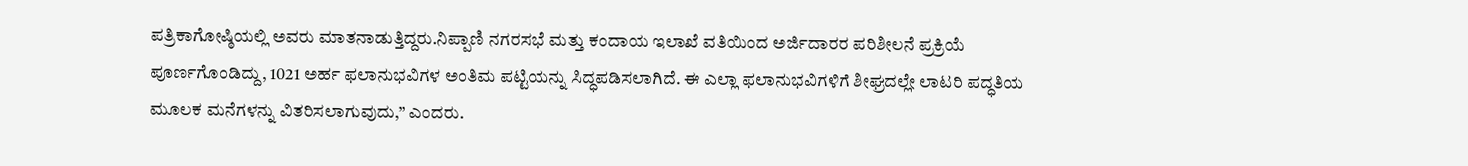ಪತ್ರಿಕಾಗೋಷ್ಠಿಯಲ್ಲಿ ಅವರು ಮಾತನಾಡುತ್ತಿದ್ದರು.ನಿಪ್ಪಾಣಿ ನಗರಸಭೆ ಮತ್ತು ಕಂದಾಯ ಇಲಾಖೆ ವತಿಯಿಂದ ಅರ್ಜಿದಾರರ ಪರಿಶೀಲನೆ ಪ್ರಕ್ರಿಯೆ ಪೂರ್ಣಗೊಂಡಿದ್ದು, 1021 ಅರ್ಹ ಫಲಾನುಭವಿಗಳ ಅಂತಿಮ ಪಟ್ಟಿಯನ್ನು ಸಿದ್ಧಪಡಿಸಲಾಗಿದೆ. ಈ ಎಲ್ಲಾ ಫಲಾನುಭವಿಗಳಿಗೆ ಶೀಘ್ರದಲ್ಲೇ ಲಾಟರಿ ಪದ್ಧತಿಯ ಮೂಲಕ ಮನೆಗಳನ್ನು ವಿತರಿಸಲಾಗುವುದು,” ಎಂದರು.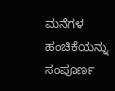ಮನೆಗಳ ಹಂಚಿಕೆಯನ್ನು ಸಂಪೂರ್ಣ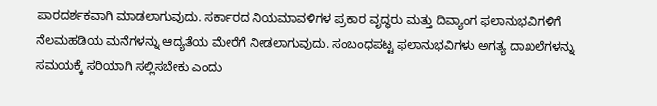ಪಾರದರ್ಶಕವಾಗಿ ಮಾಡಲಾಗುವುದು. ಸರ್ಕಾರದ ನಿಯಮಾವಳಿಗಳ ಪ್ರಕಾರ ವೃದ್ಧರು ಮತ್ತು ದಿವ್ಯಾಂಗ ಫಲಾನುಭವಿಗಳಿಗೆ ನೆಲಮಹಡಿಯ ಮನೆಗಳನ್ನು ಆದ್ಯತೆಯ ಮೇರೆಗೆ ನೀಡಲಾಗುವುದು. ಸಂಬಂಧಪಟ್ಟ ಫಲಾನುಭವಿಗಳು ಅಗತ್ಯ ದಾಖಲೆಗಳನ್ನು ಸಮಯಕ್ಕೆ ಸರಿಯಾಗಿ ಸಲ್ಲಿಸಬೇಕು ಎಂದು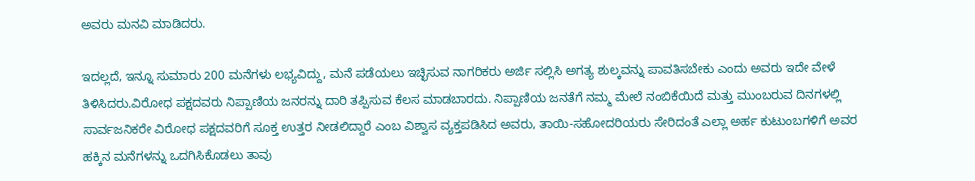ಅವರು ಮನವಿ ಮಾಡಿದರು.

ಇದಲ್ಲದೆ, ಇನ್ನೂ ಸುಮಾರು 200 ಮನೆಗಳು ಲಭ್ಯವಿದ್ದು, ಮನೆ ಪಡೆಯಲು ಇಚ್ಛಿಸುವ ನಾಗರಿಕರು ಅರ್ಜಿ ಸಲ್ಲಿಸಿ ಅಗತ್ಯ ಶುಲ್ಕವನ್ನು ಪಾವತಿಸಬೇಕು ಎಂದು ಅವರು ಇದೇ ವೇಳೆ ತಿಳಿಸಿದರು.ವಿರೋಧ ಪಕ್ಷದವರು ನಿಪ್ಪಾಣಿಯ ಜನರನ್ನು ದಾರಿ ತಪ್ಪಿಸುವ ಕೆಲಸ ಮಾಡಬಾರದು. ನಿಪ್ಪಾಣಿಯ ಜನತೆಗೆ ನಮ್ಮ ಮೇಲೆ ನಂಬಿಕೆಯಿದೆ ಮತ್ತು ಮುಂಬರುವ ದಿನಗಳಲ್ಲಿ ಸಾರ್ವಜನಿಕರೇ ವಿರೋಧ ಪಕ್ಷದವರಿಗೆ ಸೂಕ್ತ ಉತ್ತರ ನೀಡಲಿದ್ದಾರೆ ಎಂಬ ವಿಶ್ವಾಸ ವ್ಯಕ್ತಪಡಿಸಿದ ಅವರು, ತಾಯಿ-ಸಹೋದರಿಯರು ಸೇರಿದಂತೆ ಎಲ್ಲಾ ಅರ್ಹ ಕುಟುಂಬಗಳಿಗೆ ಅವರ ಹಕ್ಕಿನ ಮನೆಗಳನ್ನು ಒದಗಿಸಿಕೊಡಲು ತಾವು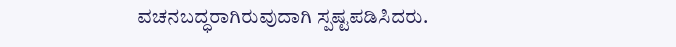ವಚನಬದ್ಧರಾಗಿರುವುದಾಗಿ ಸ್ಪಷ್ಟಪಡಿಸಿದರು.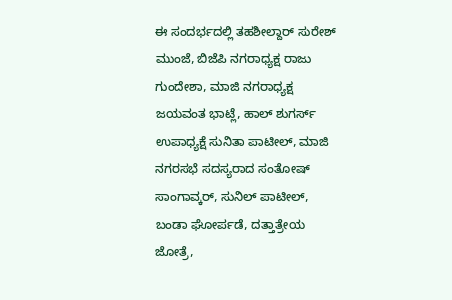ಈ ಸಂದರ್ಭದಲ್ಲಿ ತಹಶೀಲ್ದಾರ್ ಸುರೇಶ್ ಮುಂಜೆ, ಬಿಜೆಪಿ ನಗರಾಧ್ಯಕ್ಷ ರಾಜು ಗುಂದೇಶಾ, ಮಾಜಿ ನಗರಾಧ್ಯಕ್ಷ ಜಯವಂತ ಭಾಟ್ಲೆ, ಹಾಲ್ ಶುಗರ್ಸ್ ಉಪಾಧ್ಯಕ್ಷೆ ಸುನಿತಾ ಪಾಟೀಲ್, ಮಾಜಿ ನಗರಸಭೆ ಸದಸ್ಯರಾದ ಸಂತೋಷ್ ಸಾಂಗಾವ್ಕರ್, ಸುನಿಲ್ ಪಾಟೀಲ್, ಬಂಡಾ ಘೋರ್ಪಡೆ, ದತ್ತಾತ್ರೇಯ ಜೋತ್ರೆ,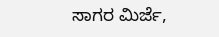ಸಾಗರ ಮಿರ್ಜೆ,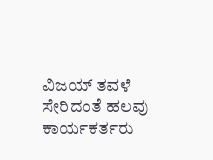ವಿಜಯ್ ತವಳೆ ಸೇರಿದಂತೆ ಹಲವು ಕಾರ್ಯಕರ್ತರು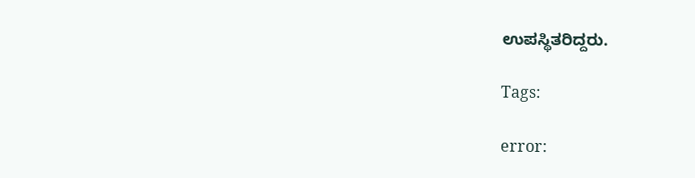ಉಪಸ್ಥಿತರಿದ್ದರು.

Tags:

error: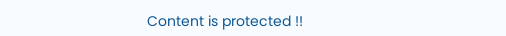Content is protected !!